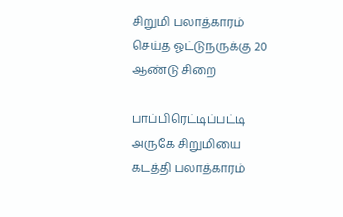சிறுமி பலாத்காரம் செய்த ஓட்டுநருக்கு 20 ஆண்டு சிறை

பாப்பிரெட்டிப்பட்டி அருகே சிறுமியை கடத்தி பலாத்காரம்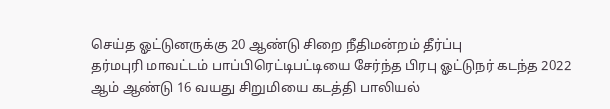செய்த ஓட்டுனருக்கு 20 ஆண்டு சிறை நீதிமன்றம் தீர்ப்பு
தர்மபுரி மாவட்டம் பாப்பிரெட்டிபட்டியை சேர்ந்த பிரபு ஓட்டுநர் கடந்த 2022 ஆம் ஆண்டு 16 வயது சிறுமியை கடத்தி பாலியல்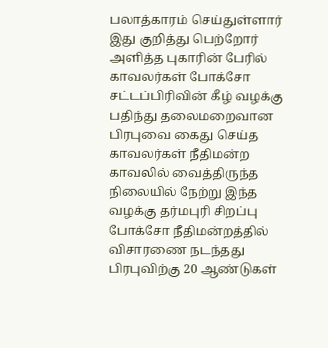பலாத்காரம் செய்துள்ளார் இது குறித்து பெற்றோர் அளித்த புகாரின் பேரில் காவலர்கள் போக்சோ சட்டப்பிரிவின் கீழ் வழக்கு பதிந்து தலைமறைவான பிரபுவை கைது செய்த காவலர்கள் நீதிமன்ற காவலில் வைத்திருந்த நிலையில் நேற்று இந்த வழக்கு தர்மபுரி சிறப்பு போக்சோ நீதிமன்றத்தில் விசாரணை நடந்தது பிரபுவிற்கு 20 ஆண்டுகள்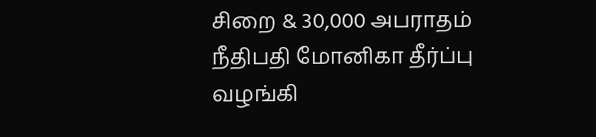சிறை & 30,000 அபராதம் நீதிபதி மோனிகா தீர்ப்பு வழங்கி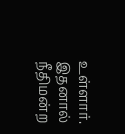உள்ளார். இதனால் நீதிமன்ற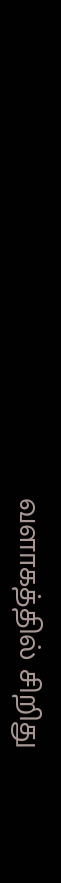வளாகத்தில் சிறிது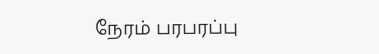நேரம் பரபரப்பு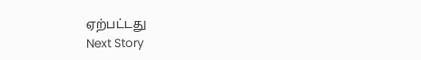ஏற்பட்டது
Next Story